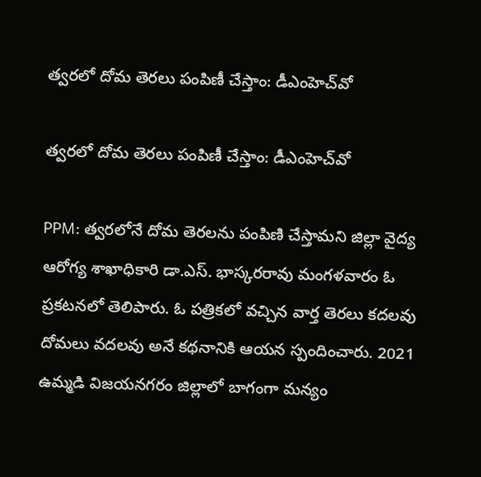త్వరలో దోమ తెరలు పంపిణీ చేస్తాం: డీఎంహెచ్‌వో

త్వరలో దోమ తెరలు పంపిణీ చేస్తాం: డీఎంహెచ్‌వో

PPM: త్వరలోనే దోమ తెరలను పంపిణి చేస్తామని జిల్లా వైద్య ఆరోగ్య శాఖాధికారి డా.ఎస్. భాస్కరరావు మంగళవారం ఓ ప్రకటనలో తెలిపారు. ఓ పత్రికలో వచ్చిన వార్త తెరలు కదలవు దోమలు వదలవు అనే కథనానికి ఆయన స్పందించారు. 2021 ఉమ్మడి విజయనగరం జిల్లాలో బాగంగా మన్యం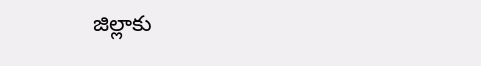జిల్లాకు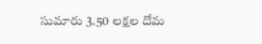సుమారు 3.50 లక్షల దోమ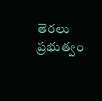తెరలు ప్రభుత్వం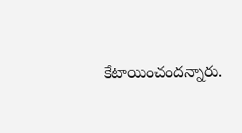కేటాయించందన్నారు.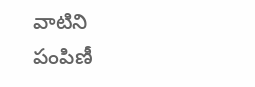వాటిని పంపిణీ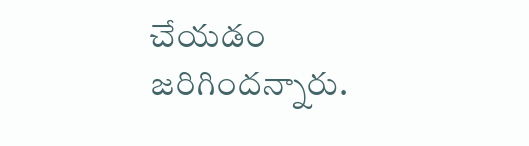చేయడం జరిగిందన్నారు.